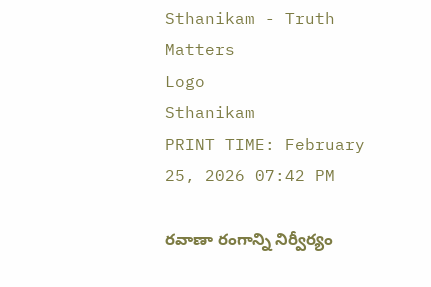Sthanikam - Truth Matters
Logo
Sthanikam
PRINT TIME: February 25, 2026 07:42 PM

రవాణా రంగాన్ని నిర్వీర్యం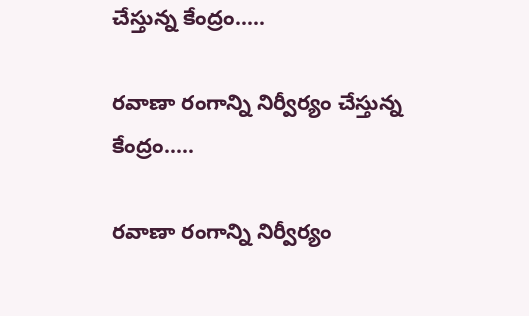చేస్తున్న కేంద్రం.....

రవాణా రంగాన్ని నిర్వీర్యం చేస్తున్న కేంద్రం.....

రవాణా రంగాన్ని నిర్వీర్యం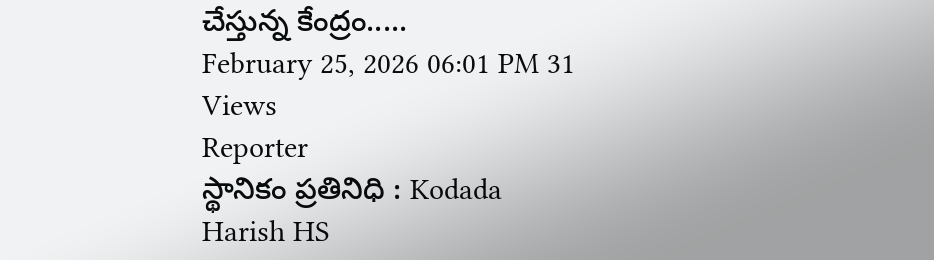చేస్తున్న కేంద్రం.....
February 25, 2026 06:01 PM 31 Views
Reporter
స్థానికం ప్రతినిధి : Kodada
Harish HS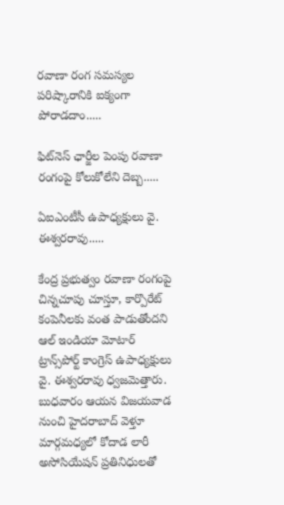రవాణా రంగ సమస్యల పరిష్కారానికి ఐక్యంగా పోరాడదాం.....

ఫిట్‌నెస్ ఛార్జీల పెంపు రవాణా రంగంపై కోలుకోలేని దెబ్బ.....

ఏఐఎంటీసీ ఉపాధ్యక్షులు వై. ఈశ్వరరావు.....

కేంద్ర ప్రభుత్వం రవాణా రంగంపై చిన్నచూపు చూస్తూ, కార్పొరేట్ కంపెనీలకు వంత పాడుతోందని ఆల్ ఇండియా మోటార్ ట్రాన్స్‌పోర్ట్ కాంగ్రెస్ ఉపాధ్యక్షులు వై. ఈశ్వరరావు ధ్వజమెత్తారు. బుధవారం ఆయన విజయవాడ నుంచి హైదరాబాద్ వెళ్తూ మార్గమధ్యలో కోదాడ లారీ అసోసియేషన్ ప్రతినిధులతో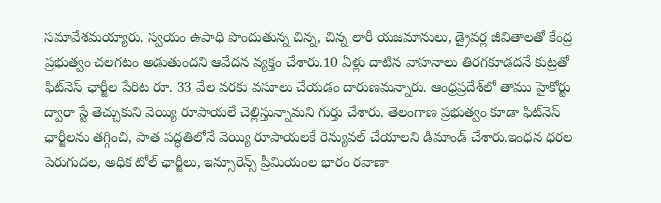సమావేశమయ్యారు. స్వయం ఉపాధి పొందుతున్న చిన్న, చిన్న లారీ యజమానులు, డ్రైవర్ల జీవితాలతో కేంద్ర ప్రభుత్వం చలగటం అడుతుందని ఆవేదన వ్యక్తం చేశారు.10 ఏళ్లు దాటిన వాహనాలు తిరగకూడదనే కుట్రతో ఫిట్‌నెస్ ఛార్జీల పేరిట రూ. 33 వేల వరకు వసూలు చేయడం దారుణమన్నారు. ఆంధ్రప్రదేశ్‌లో తాము హైకోర్టు ద్వారా స్టే తెచ్చుకుని వెయ్యి రూపాయలే చెల్లిస్తున్నామని గుర్తు చేశారు. తెలంగాణ ప్రభుత్వం కూడా ఫిట్‌నెస్ ఛార్జీలను తగ్గించి, పాత పద్ధతిలోనే వెయ్యి రూపాయలకే రెన్యువల్ చేయాలని డిమాండ్ చేశారు.ఇంధన ధరల పెరుగుదల, అధిక టోల్ ఛార్జీలు, ఇన్సూరెన్స్ ప్రీమియంల భారం రవాణా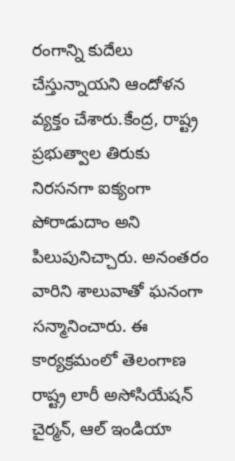రంగాన్ని కుదేలు చేస్తున్నాయని ఆందోళన వ్యక్తం చేశారు.కేంద్ర, రాష్ట్ర ప్రభుత్వాల తిరుకు నిరసనగా ఐక్యంగా పోరాడుదాం అని పిలుపునిచ్చారు. అనంతరం వారిని శాలువాతో ఘనంగా సన్మానించారు. ఈ కార్యక్రమంలో తెలంగాణ రాష్ట్ర లారీ అసోసియేషన్ చైర్మన్, ఆల్ ఇండియా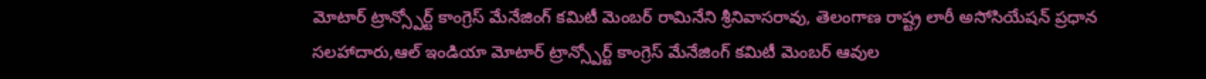మోటార్ ట్రాన్స్పోర్ట్ కాంగ్రెస్ మేనేజింగ్ కమిటీ మెంబర్ రామినేని శ్రీనివాసరావు, తెలంగాణ రాష్ట్ర లారీ అసోసియేషన్ ప్రధాన సలహాదారు,ఆల్ ఇండియా మోటార్ ట్రాన్స్పోర్ట్ కాంగ్రెస్ మేనేజింగ్ కమిటీ మెంబర్ ఆవుల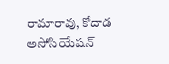రామారావు, కోదాడ అసోసియేషన్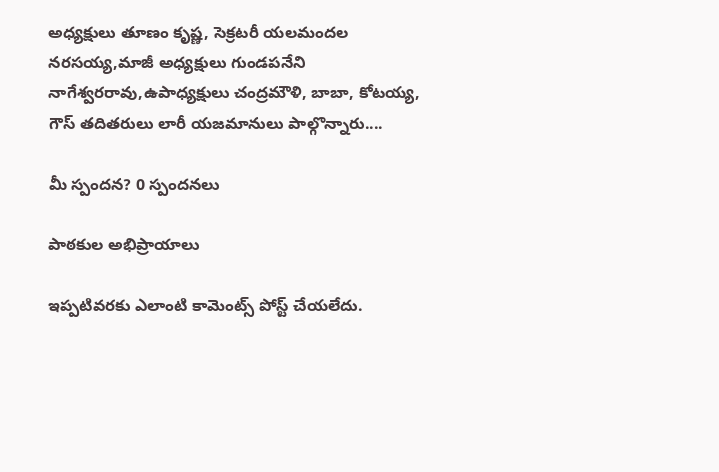అధ్యక్షులు తూణం కృష్ణ, సెక్రటరీ యలమందల నరసయ్య,మాజీ అధ్యక్షులు గుండపనేని నాగేశ్వరరావు,ఉపాధ్యక్షులు చంద్రమౌళి, బాబా, కోటయ్య, గౌస్ తదితరులు లారీ యజమానులు పాల్గొన్నారు....

మీ స్పందన? 0 స్పందనలు

పాఠకుల అభిప్రాయాలు

ఇప్పటివరకు ఎలాంటి కామెంట్స్ పోస్ట్ చేయలేదు.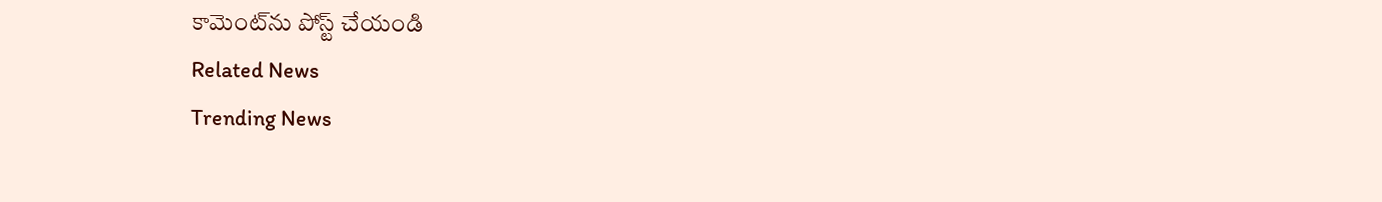కామెంట్‌ను పోస్ట్ చేయండి
Related News
Trending News